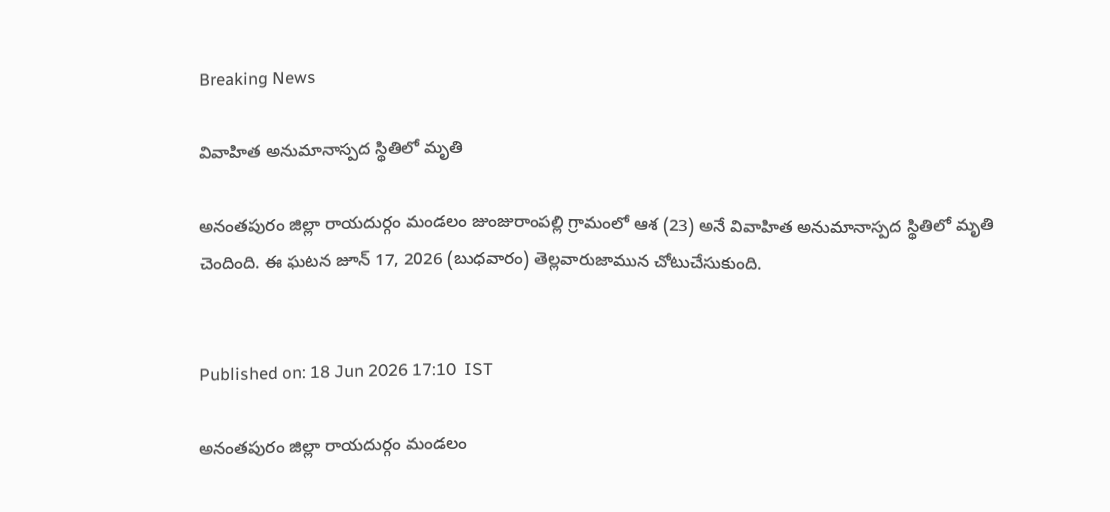Breaking News

వివాహిత అనుమానాస్పద స్థితిలో మృతి

అనంతపురం జిల్లా రాయదుర్గం మండలం జుంజురాంపల్లి గ్రామంలో ఆశ (23) అనే వివాహిత అనుమానాస్పద స్థితిలో మృతి చెందింది. ఈ ఘటన జూన్ 17, 2026 (బుధవారం) తెల్లవారుజామున చోటుచేసుకుంది.


Published on: 18 Jun 2026 17:10  IST

అనంతపురం జిల్లా రాయదుర్గం మండలం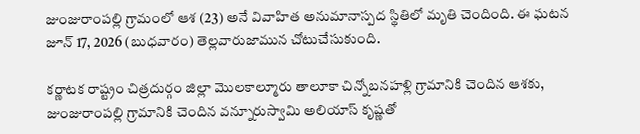జుంజురాంపల్లి గ్రామంలో ఆశ (23) అనే వివాహిత అనుమానాస్పద స్థితిలో మృతి చెందింది. ఈ ఘటన జూన్ 17, 2026 (బుధవారం) తెల్లవారుజామున చోటుచేసుకుంది.

కర్ణాటక రాష్ట్రం చిత్రదుర్గం జిల్లా మొలకాల్మూరు తాలూకా చిన్నోబనహళ్లి గ్రామానికి చెందిన ఆశకు, జుంజురాంపల్లి గ్రామానికి చెందిన వన్నూరుస్వామి అలియాస్ కృష్ణతో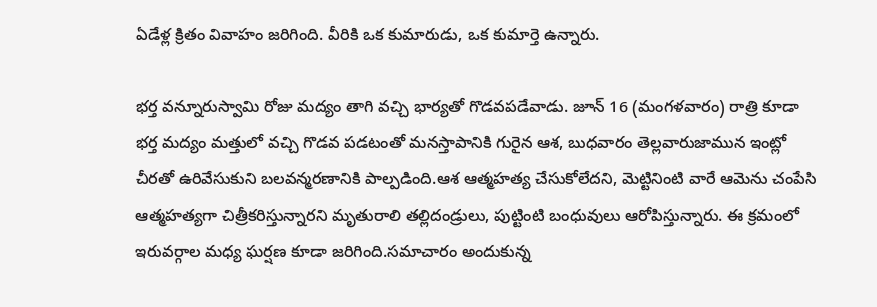ఏడేళ్ల క్రితం వివాహం జరిగింది. వీరికి ఒక కుమారుడు, ఒక కుమార్తె ఉన్నారు.

భర్త వన్నూరుస్వామి రోజు మద్యం తాగి వచ్చి భార్యతో గొడవపడేవాడు. జూన్ 16 (మంగళవారం) రాత్రి కూడా భర్త మద్యం మత్తులో వచ్చి గొడవ పడటంతో మనస్తాపానికి గురైన ఆశ, బుధవారం తెల్లవారుజామున ఇంట్లో చీరతో ఉరివేసుకుని బలవన్మరణానికి పాల్పడింది.ఆశ ఆత్మహత్య చేసుకోలేదని, మెట్టినింటి వారే ఆమెను చంపేసి ఆత్మహత్యగా చిత్రీకరిస్తున్నారని మృతురాలి తల్లిదండ్రులు, పుట్టింటి బంధువులు ఆరోపిస్తున్నారు. ఈ క్రమంలో ఇరువర్గాల మధ్య ఘర్షణ కూడా జరిగింది.సమాచారం అందుకున్న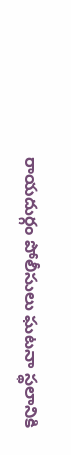రాయదుర్గం పోలీసులు ఘటనా స్థలానికి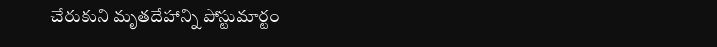చేరుకుని మృతదేహాన్ని పోస్టుమార్టం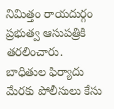నిమిత్తం రాయదుర్గం ప్రభుత్వ ఆసుపత్రికి తరలించారు. బాధితుల ఫిర్యాదు మేరకు పోలీసులు కేసు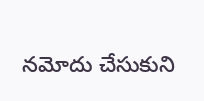నమోదు చేసుకుని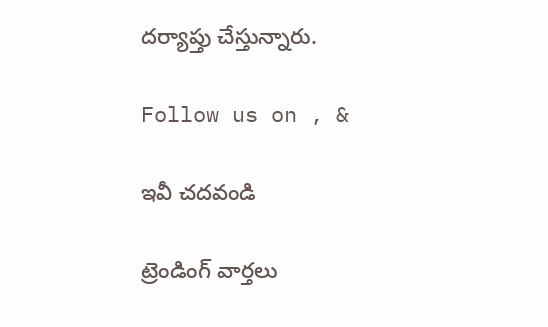దర్యాప్తు చేస్తున్నారు.

Follow us on , &

ఇవీ చదవండి

ట్రెండింగ్ వార్తలు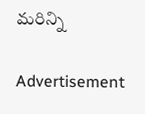మరిన్ని

Advertisement